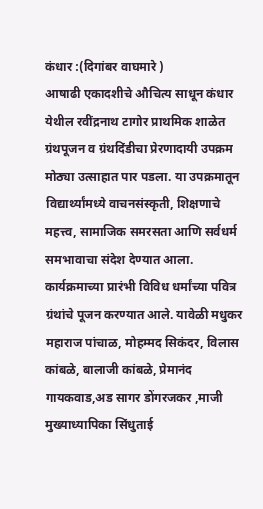कंधार :(दिगांबर वाघमारे )
आषाढी एकादशीचे औचित्य साधून कंधार येथील रवींद्रनाथ टागोर प्राथमिक शाळेत ग्रंथपूजन व ग्रंथदिंडीचा प्रेरणादायी उपक्रम मोठ्या उत्साहात पार पडला. या उपक्रमातून विद्यार्थ्यांमध्ये वाचनसंस्कृती, शिक्षणाचे महत्त्व, सामाजिक समरसता आणि सर्वधर्म समभावाचा संदेश देण्यात आला.
कार्यक्रमाच्या प्रारंभी विविध धर्मांच्या पवित्र ग्रंथांचे पूजन करण्यात आले. यावेळी मधुकर महाराज पांचाळ, मोहम्मद सिकंदर, विलास कांबळे, बालाजी कांबळे, प्रेमानंद गायकवाड,अड सागर डोंगरजकर ,माजी मुख्याध्यापिका सिंधुताई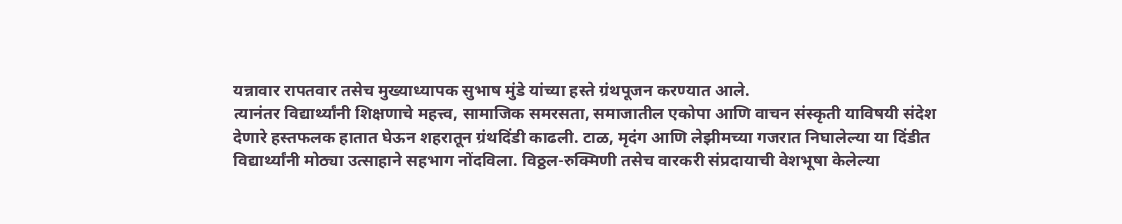यन्नावार रापतवार तसेच मुख्याध्यापक सुभाष मुंडे यांच्या हस्ते ग्रंथपूजन करण्यात आले.
त्यानंतर विद्यार्थ्यांनी शिक्षणाचे महत्त्व, सामाजिक समरसता, समाजातील एकोपा आणि वाचन संस्कृती याविषयी संदेश देणारे हस्तफलक हातात घेऊन शहरातून ग्रंथदिंडी काढली. टाळ, मृदंग आणि लेझीमच्या गजरात निघालेल्या या दिंडीत विद्यार्थ्यांनी मोठ्या उत्साहाने सहभाग नोंदविला. विठ्ठल-रुक्मिणी तसेच वारकरी संप्रदायाची वेशभूषा केलेल्या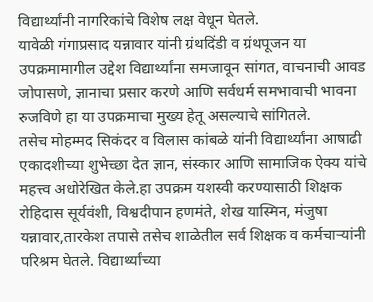विद्यार्थ्यांनी नागरिकांचे विशेष लक्ष वेधून घेतले.
यावेळी गंगाप्रसाद यन्नावार यांनी ग्रंथदिंडी व ग्रंथपूजन या उपक्रमामागील उद्देश विद्यार्थ्यांना समजावून सांगत, वाचनाची आवड जोपासणे, ज्ञानाचा प्रसार करणे आणि सर्वधर्म समभावाची भावना रुजविणे हा या उपक्रमाचा मुख्य हेतू असल्याचे सांगितले.
तसेच मोहम्मद सिकंदर व विलास कांबळे यांनी विद्यार्थ्यांना आषाढी एकादशीच्या शुभेच्छा देत ज्ञान, संस्कार आणि सामाजिक ऐक्य यांचे महत्त्व अधोरेखित केले.हा उपक्रम यशस्वी करण्यासाठी शिक्षक रोहिदास सूर्यवंशी, विश्वदीपान हणमंते, शेख यास्मिन, मंजुषा यन्नावार,तारकेश तपासे तसेच शाळेतील सर्व शिक्षक व कर्मचाऱ्यांनी परिश्रम घेतले. विद्यार्थ्यांच्या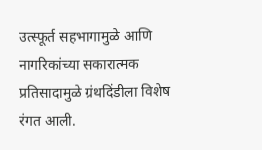उत्स्फूर्त सहभागामुळे आणि नागरिकांच्या सकारात्मक प्रतिसादामुळे ग्रंथदिंडीला विशेष रंगत आली.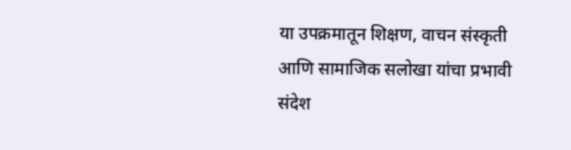या उपक्रमातून शिक्षण, वाचन संस्कृती आणि सामाजिक सलोखा यांचा प्रभावी संदेश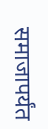समाजापर्यंत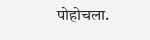पोहोचला.